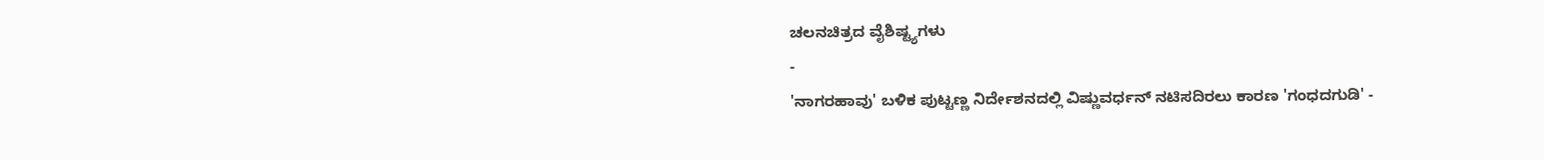ಚಲನಚಿತ್ರದ ವೈಶಿಷ್ಟ್ಯಗಳು
-
'ನಾಗರಹಾವು' ಬಳಿಕ ಪುಟ್ಟಣ್ಣ ನಿರ್ದೇಶನದಲ್ಲಿ ವಿಷ್ಣುವರ್ಧನ್ ನಟಿಸದಿರಲು ಕಾರಣ 'ಗಂಧದಗುಡಿ' -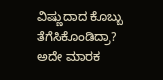ವಿಷ್ಣುದಾದ ಕೊಬ್ಬು ತೆಗೆಸಿಕೊಂಡಿದ್ರಾ? ಅದೇ ಮಾರಕ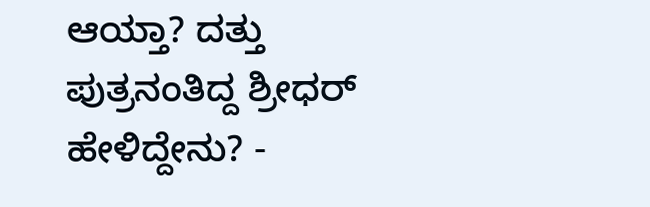ಆಯ್ತಾ? ದತ್ತು ಪುತ್ರನಂತಿದ್ದ ಶ್ರೀಧರ್ ಹೇಳಿದ್ದೇನು? -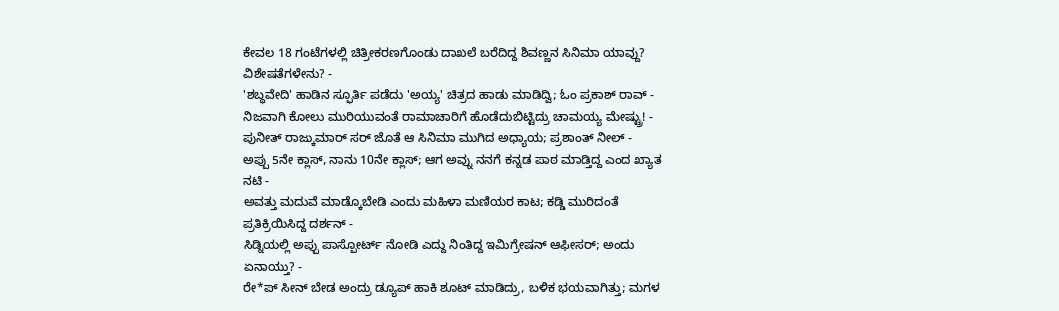ಕೇವಲ 18 ಗಂಟೆಗಳಲ್ಲಿ ಚಿತ್ರೀಕರಣಗೊಂಡು ದಾಖಲೆ ಬರೆದಿದ್ದ ಶಿವಣ್ಣನ ಸಿನಿಮಾ ಯಾವ್ದು? ವಿಶೇಷತೆಗಳೇನು? -
'ಶಬ್ಧವೇದಿ' ಹಾಡಿನ ಸ್ಫೂರ್ತಿ ಪಡೆದು 'ಅಯ್ಯ' ಚಿತ್ರದ ಹಾಡು ಮಾಡಿದ್ವಿ; ಓಂ ಪ್ರಕಾಶ್ ರಾವ್ -
ನಿಜವಾಗಿ ಕೋಲು ಮುರಿಯುವಂತೆ ರಾಮಾಚಾರಿಗೆ ಹೊಡೆದುಬಿಟ್ಟಿದ್ರು ಚಾಮಯ್ಯ ಮೇಷ್ಟ್ರು! -
ಪುನೀತ್ ರಾಜ್ಕುಮಾರ್ ಸರ್ ಜೊತೆ ಆ ಸಿನಿಮಾ ಮುಗಿದ ಅಧ್ಯಾಯ; ಪ್ರಶಾಂತ್ ನೀಲ್ -
ಅಪ್ಪು 5ನೇ ಕ್ಲಾಸ್, ನಾನು 10ನೇ ಕ್ಲಾಸ್; ಆಗ ಅವ್ನು ನನಗೆ ಕನ್ನಡ ಪಾಠ ಮಾಡ್ತಿದ್ದ ಎಂದ ಖ್ಯಾತ ನಟಿ -
ಅವತ್ತು ಮದುವೆ ಮಾಡ್ಕೊಬೇಡಿ ಎಂದು ಮಹಿಳಾ ಮಣಿಯರ ಕಾಟ; ಕಡ್ಡಿ ಮುರಿದಂತೆ ಪ್ರತಿಕ್ರಿಯಿಸಿದ್ದ ದರ್ಶನ್ -
ಸಿಡ್ನಿಯಲ್ಲಿ ಅಪ್ಪು ಪಾಸ್ಪೋರ್ಟ್ ನೋಡಿ ಎದ್ದು ನಿಂತಿದ್ದ ಇಮಿಗ್ರೇಷನ್ ಆಫೀಸರ್; ಅಂದು ಏನಾಯ್ತು? -
ರೇ*ಪ್ ಸೀನ್ ಬೇಡ ಅಂದ್ರು ಡ್ಯೂಪ್ ಹಾಕಿ ಶೂಟ್ ಮಾಡಿದ್ರು, ಬಳಿಕ ಭಯವಾಗಿತ್ತು; ಮಗಳ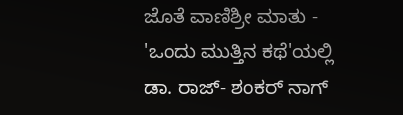ಜೊತೆ ವಾಣಿಶ್ರೀ ಮಾತು -
'ಒಂದು ಮುತ್ತಿನ ಕಥೆ'ಯಲ್ಲಿ ಡಾ. ರಾಜ್- ಶಂಕರ್ ನಾಗ್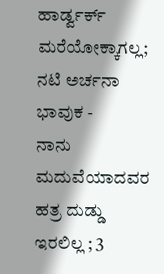ಹಾರ್ಡ್ವರ್ಕ್ ಮರೆಯೋಕ್ಕಾಗಲ್ಲ; ನಟಿ ಅರ್ಚನಾ ಭಾವುಕ -
ನಾನು ಮದುವೆಯಾದವರ ಹತ್ರ ದುಡ್ಡು ಇರಲಿಲ್ಲ ; 3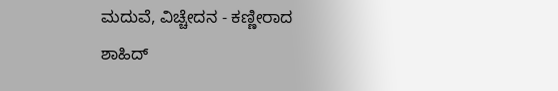ಮದುವೆ, ವಿಚ್ಚೇದನ - ಕಣ್ಣೀರಾದ ಶಾಹಿದ್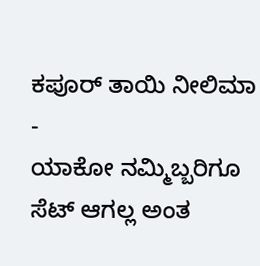ಕಪೂರ್ ತಾಯಿ ನೀಲಿಮಾ -
ಯಾಕೋ ನಮ್ಮಿಬ್ಬರಿಗೂ ಸೆಟ್ ಆಗಲ್ಲ ಅಂತ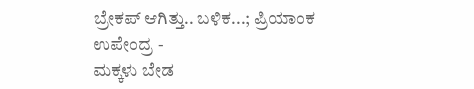ಬ್ರೇಕಪ್ ಆಗಿತ್ತು.. ಬಳಿಕ...; ಪ್ರಿಯಾಂಕ ಉಪೇಂದ್ರ -
ಮಕ್ಕಳು ಬೇಡ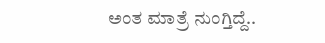ಅಂತ ಮಾತ್ರೆ ನುಂಗ್ತಿದ್ದೆ..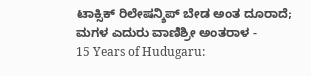ಟಾಕ್ಸಿಕ್ ರಿಲೇಷನ್ಶಿಪ್ ಬೇಡ ಅಂತ ದೂರಾದೆ; ಮಗಳ ಎದುರು ವಾಣಿಶ್ರೀ ಅಂತರಾಳ -
15 Years of Hudugaru: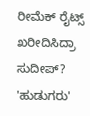ರೀಮೆಕ್ ರೈಟ್ಸ್ ಖರೀದಿಸಿದ್ರಾ ಸುದೀಪ್? 'ಹುಡುಗರು'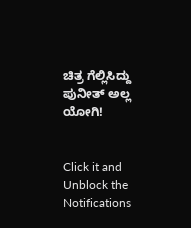ಚಿತ್ರ ಗೆಲ್ಲಿಸಿದ್ದು ಪುನೀತ್ ಅಲ್ಲ ಯೋಗಿ!


Click it and Unblock the Notifications